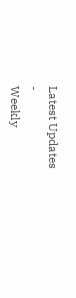Latest Updates
-
Weekly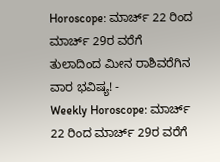Horoscope: ಮಾರ್ಚ್ 22 ರಿಂದ ಮಾರ್ಚ್ 29ರ ವರೆಗೆ ತುಲಾದಿಂದ ಮೀನ ರಾಶಿವರೆಗಿನ ವಾರ ಭವಿಷ್ಯ! -
Weekly Horoscope: ಮಾರ್ಚ್ 22 ರಿಂದ ಮಾರ್ಚ್ 29ರ ವರೆಗೆ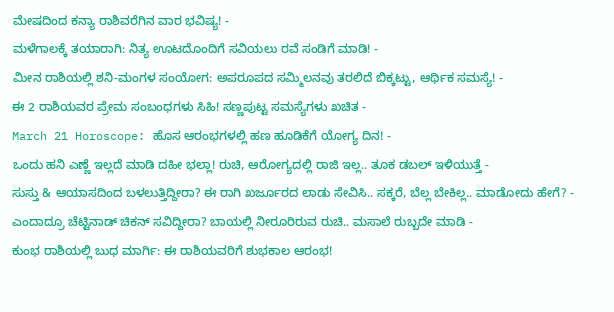ಮೇಷದಿಂದ ಕನ್ಯಾ ರಾಶಿವರೆಗಿನ ವಾರ ಭವಿಷ್ಯ! -
ಮಳೆಗಾಲಕ್ಕೆ ತಯಾರಾಗಿ: ನಿತ್ಯ ಊಟದೊಂದಿಗೆ ಸವಿಯಲು ರವೆ ಸಂಡಿಗೆ ಮಾಡಿ! -
ಮೀನ ರಾಶಿಯಲ್ಲಿ ಶನಿ-ಮಂಗಳ ಸಂಯೋಗ: ಅಪರೂಪದ ಸಮ್ಮಿಲನವು ತರಲಿದೆ ಬಿಕ್ಕಟ್ಟು, ಆರ್ಥಿಕ ಸಮಸ್ಯೆ! -
ಈ 2 ರಾಶಿಯವರ ಪ್ರೇಮ ಸಂಬಂಧಗಳು ಸಿಹಿ! ಸಣ್ಣಪುಟ್ಟ ಸಮಸ್ಯೆಗಳು ಖಚಿತ -
March 21 Horoscope: ಹೊಸ ಆರಂಭಗಳಲ್ಲಿ ಹಣ ಹೂಡಿಕೆಗೆ ಯೋಗ್ಯ ದಿನ! -
ಒಂದು ಹನಿ ಎಣ್ಣೆ ಇಲ್ಲದೆ ಮಾಡಿ ದಹೀ ಭಲ್ಲಾ! ರುಚಿ, ಆರೋಗ್ಯದಲ್ಲಿ ರಾಜಿ ಇಲ್ಲ.. ತೂಕ ಡಬಲ್ ಇಳಿಯುತ್ತೆ -
ಸುಸ್ತು & ಆಯಾಸದಿಂದ ಬಳಲುತ್ತಿದ್ದೀರಾ? ಈ ರಾಗಿ ಖರ್ಜೂರದ ಲಾಡು ಸೇವಿಸಿ.. ಸಕ್ಕರೆ, ಬೆಲ್ಲ ಬೇಕಿಲ್ಲ.. ಮಾಡೋದು ಹೇಗೆ? -
ಎಂದಾದ್ರೂ ಚೆಟ್ಟಿನಾಡ್ ಚಿಕನ್ ಸವಿದ್ದೀರಾ? ಬಾಯಲ್ಲಿ ನೀರೂರಿರುವ ರುಚಿ.. ಮಸಾಲೆ ರುಬ್ಬದೇ ಮಾಡಿ -
ಕುಂಭ ರಾಶಿಯಲ್ಲಿ ಬುಧ ಮಾರ್ಗಿ: ಈ ರಾಶಿಯವರಿಗೆ ಶುಭಕಾಲ ಆರಂಭ!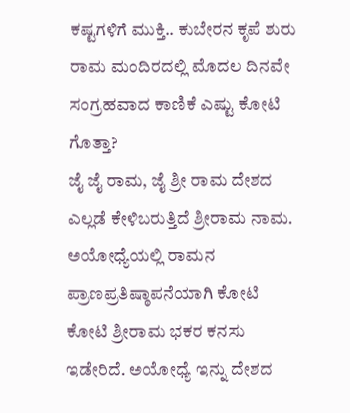ಕಷ್ಟಗಳಿಗೆ ಮುಕ್ತಿ.. ಕುಬೇರನ ಕೃಪೆ ಶುರು
ರಾಮ ಮಂದಿರದಲ್ಲಿ ಮೊದಲ ದಿನವೇ ಸಂಗ್ರಹವಾದ ಕಾಣಿಕೆ ಎಷ್ಟು ಕೋಟಿ ಗೊತ್ತಾ?
ಜೈ ಜೈ ರಾಮ, ಜೈ ಶ್ರೀ ರಾಮ ದೇಶದ ಎಲ್ಲಡೆ ಕೇಳಿಬರುತ್ತಿದೆ ಶ್ರೀರಾಮ ನಾಮ. ಅಯೋಧ್ಯೆಯಲ್ಲಿ ರಾಮನ ಪ್ರಾಣಪ್ರತಿಷ್ಠಾಪನೆಯಾಗಿ ಕೋಟಿ ಕೋಟಿ ಶ್ರೀರಾಮ ಭಕರ ಕನಸು ಇಡೇರಿದೆ. ಅಯೋಧ್ಯೆ ಇನ್ನು ದೇಶದ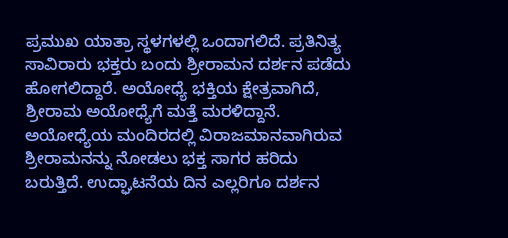ಪ್ರಮುಖ ಯಾತ್ರಾ ಸ್ಥಳಗಳಲ್ಲಿ ಒಂದಾಗಲಿದೆ. ಪ್ರತಿನಿತ್ಯ ಸಾವಿರಾರು ಭಕ್ತರು ಬಂದು ಶ್ರೀರಾಮನ ದರ್ಶನ ಪಡೆದು ಹೋಗಲಿದ್ದಾರೆ. ಅಯೋಧ್ಯೆ ಭಕ್ತಿಯ ಕ್ಷೇತ್ರವಾಗಿದೆ, ಶ್ರೀರಾಮ ಅಯೋಧ್ಯೆಗೆ ಮತ್ತೆ ಮರಳಿದ್ದಾನೆ.
ಅಯೋಧ್ಯೆಯ ಮಂದಿರದಲ್ಲಿ ವಿರಾಜಮಾನವಾಗಿರುವ ಶ್ರೀರಾಮನನ್ನು ನೋಡಲು ಭಕ್ತ ಸಾಗರ ಹರಿದು ಬರುತ್ತಿದೆ. ಉದ್ಘಾಟನೆಯ ದಿನ ಎಲ್ಲರಿಗೂ ದರ್ಶನ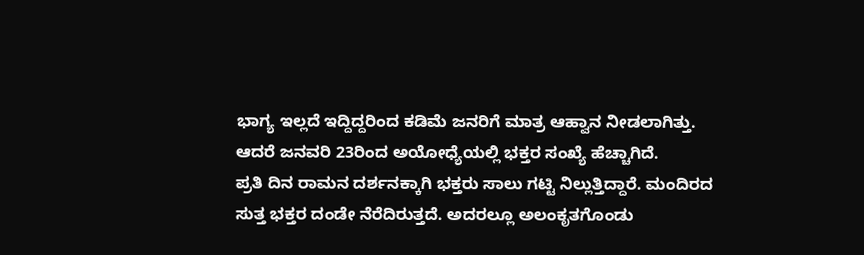ಭಾಗ್ಯ ಇಲ್ಲದೆ ಇದ್ದಿದ್ದರಿಂದ ಕಡಿಮೆ ಜನರಿಗೆ ಮಾತ್ರ ಆಹ್ವಾನ ನೀಡಲಾಗಿತ್ತು. ಆದರೆ ಜನವರಿ 23ರಿಂದ ಅಯೋಧ್ಯೆಯಲ್ಲಿ ಭಕ್ತರ ಸಂಖ್ಯೆ ಹೆಚ್ಚಾಗಿದೆ.
ಪ್ರತಿ ದಿನ ರಾಮನ ದರ್ಶನಕ್ಕಾಗಿ ಭಕ್ತರು ಸಾಲು ಗಟ್ಟಿ ನಿಲ್ಲುತ್ತಿದ್ದಾರೆ. ಮಂದಿರದ ಸುತ್ತ ಭಕ್ತರ ದಂಡೇ ನೆರೆದಿರುತ್ತದೆ. ಅದರಲ್ಲೂ ಅಲಂಕೃತಗೊಂಡು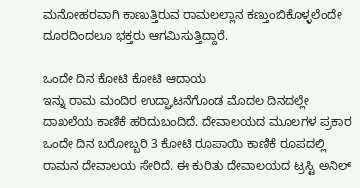ಮನೋಹರವಾಗಿ ಕಾಣುತ್ತಿರುವ ರಾಮಲಲ್ಲಾನ ಕಣ್ತುಂಬಿಕೊಳ್ಳಲೆಂದೇ ದೂರದಿಂದಲೂ ಭಕ್ತರು ಆಗಮಿಸುತ್ತಿದ್ದಾರೆ.

ಒಂದೇ ದಿನ ಕೋಟಿ ಕೋಟಿ ಆದಾಯ
ಇನ್ನು ರಾಮ ಮಂದಿರ ಉದ್ಘಾಟನೆಗೊಂಡ ಮೊದಲ ದಿನದಲ್ಲೇ ದಾಖಲೆಯ ಕಾಣಿಕೆ ಹರಿದುಬಂದಿದೆ. ದೇವಾಲಯದ ಮೂಲಗಳ ಪ್ರಕಾರ ಒಂದೇ ದಿನ ಬರೋಬ್ಬರಿ 3 ಕೋಟಿ ರೂಪಾಯಿ ಕಾಣಿಕೆ ರೂಪದಲ್ಲಿ ರಾಮನ ದೇವಾಲಯ ಸೇರಿದೆ. ಈ ಕುರಿತು ದೇವಾಲಯದ ಟ್ರಸ್ಟಿ ಅನಿಲ್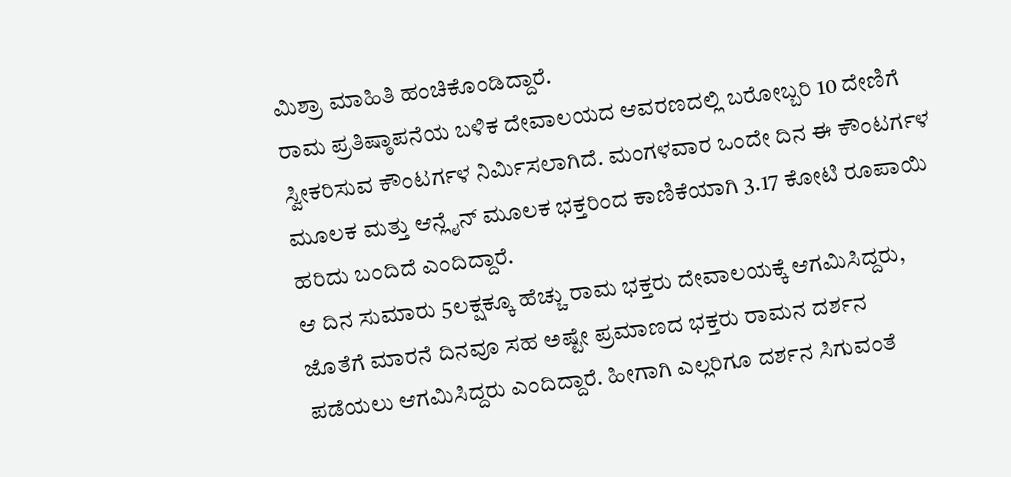ಮಿಶ್ರಾ ಮಾಹಿತಿ ಹಂಚಿಕೊಂಡಿದ್ದಾರೆ.
ರಾಮ ಪ್ರತಿಷ್ಠಾಪನೆಯ ಬಳಿಕ ದೇವಾಲಯದ ಆವರಣದಲ್ಲಿ ಬರೋಬ್ಬರಿ 10 ದೇಣಿಗೆ ಸ್ವೀಕರಿಸುವ ಕೌಂಟರ್ಗಳ ನಿರ್ಮಿಸಲಾಗಿದೆ. ಮಂಗಳವಾರ ಒಂದೇ ದಿನ ಈ ಕೌಂಟರ್ಗಳ ಮೂಲಕ ಮತ್ತು ಆನ್ಲೈನ್ ಮೂಲಕ ಭಕ್ತರಿಂದ ಕಾಣಿಕೆಯಾಗಿ 3.17 ಕೋಟಿ ರೂಪಾಯಿ ಹರಿದು ಬಂದಿದೆ ಎಂದಿದ್ದಾರೆ.
ಆ ದಿನ ಸುಮಾರು 5ಲಕ್ಷಕ್ಕೂ ಹೆಚ್ಚು ರಾಮ ಭಕ್ತರು ದೇವಾಲಯಕ್ಕೆ ಆಗಮಿಸಿದ್ದರು, ಜೊತೆಗೆ ಮಾರನೆ ದಿನವೂ ಸಹ ಅಷ್ಟೇ ಪ್ರಮಾಣದ ಭಕ್ತರು ರಾಮನ ದರ್ಶನ ಪಡೆಯಲು ಆಗಮಿಸಿದ್ದರು ಎಂದಿದ್ದಾರೆ. ಹೀಗಾಗಿ ಎಲ್ಲರಿಗೂ ದರ್ಶನ ಸಿಗುವಂತೆ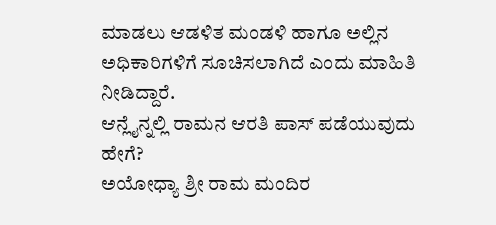ಮಾಡಲು ಆಡಳಿತ ಮಂಡಳಿ ಹಾಗೂ ಅಲ್ಲಿನ ಅಧಿಕಾರಿಗಳಿಗೆ ಸೂಚಿಸಲಾಗಿದೆ ಎಂದು ಮಾಹಿತಿ ನೀಡಿದ್ದಾರೆ.
ಆನ್ಲೈನ್ನಲ್ಲಿ ರಾಮನ ಆರತಿ ಪಾಸ್ ಪಡೆಯುವುದು ಹೇಗೆ?
ಅಯೋಧ್ಯಾ ಶ್ರೀ ರಾಮ ಮಂದಿರ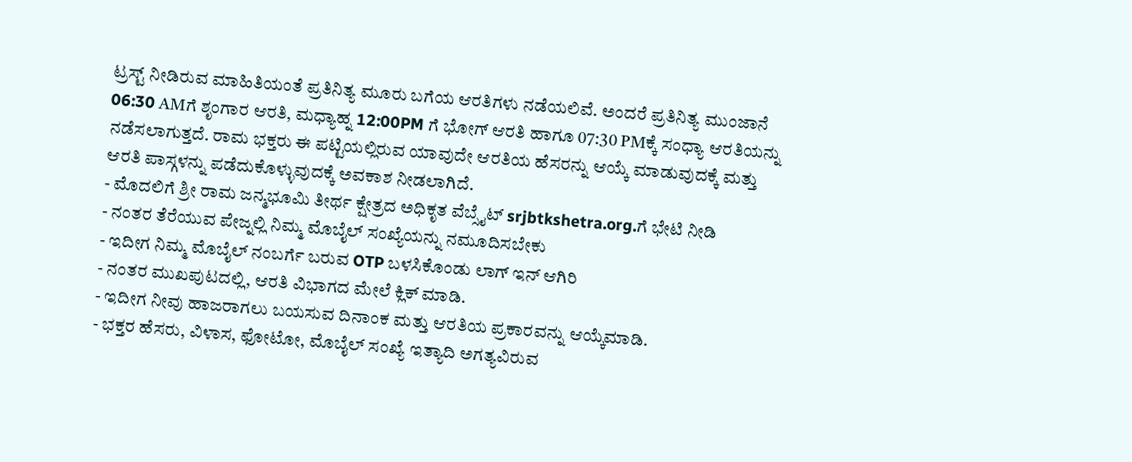ಟ್ರಸ್ಟ್ ನೀಡಿರುವ ಮಾಹಿತಿಯಂತೆ ಪ್ರತಿನಿತ್ಯ ಮೂರು ಬಗೆಯ ಆರತಿಗಳು ನಡೆಯಲಿವೆ. ಅಂದರೆ ಪ್ರತಿನಿತ್ಯ ಮುಂಜಾನೆ 06:30 AMಗೆ ಶೃಂಗಾರ ಆರತಿ, ಮಧ್ಯಾಹ್ನ 12:00PM ಗೆ ಭೋಗ್ ಆರತಿ ಹಾಗೂ 07:30 PMಕ್ಕೆ ಸಂಧ್ಯಾ ಆರತಿಯನ್ನು ನಡೆಸಲಾಗುತ್ತದೆ. ರಾಮ ಭಕ್ತರು ಈ ಪಟ್ಟಿಯಲ್ಲಿರುವ ಯಾವುದೇ ಆರತಿಯ ಹೆಸರನ್ನು ಆಯ್ಕೆ ಮಾಡುವುದಕ್ಕೆ ಮತ್ತು ಆರತಿ ಪಾಸ್ಗಳನ್ನು ಪಡೆದುಕೊಳ್ಳುವುದಕ್ಕೆ ಅವಕಾಶ ನೀಡಲಾಗಿದೆ.
- ಮೊದಲಿಗೆ ಶ್ರೀ ರಾಮ ಜನ್ಮಭೂಮಿ ತೀರ್ಥ ಕ್ಷೇತ್ರದ ಅಧಿಕೃತ ವೆಬ್ಸೈಟ್ srjbtkshetra.org.ಗೆ ಭೇಟಿ ನೀಡಿ
- ನಂತರ ತೆರೆಯುವ ಪೇಜ್ನಲ್ಲಿ ನಿಮ್ಮ ಮೊಬೈಲ್ ಸಂಖ್ಯೆಯನ್ನು ನಮೂದಿಸಬೇಕು
- ಇದೀಗ ನಿಮ್ಮ ಮೊಬೈಲ್ ನಂಬರ್ಗೆ ಬರುವ OTP ಬಳಸಿಕೊಂಡು ಲಾಗ್ ಇನ್ ಆಗಿರಿ
- ನಂತರ ಮುಖಪುಟದಲ್ಲಿ, ಆರತಿ ವಿಭಾಗದ ಮೇಲೆ ಕ್ಲಿಕ್ ಮಾಡಿ.
- ಇದೀಗ ನೀವು ಹಾಜರಾಗಲು ಬಯಸುವ ದಿನಾಂಕ ಮತ್ತು ಆರತಿಯ ಪ್ರಕಾರವನ್ನು ಆಯ್ಕೆಮಾಡಿ.
- ಭಕ್ತರ ಹೆಸರು, ವಿಳಾಸ, ಫೋಟೋ, ಮೊಬೈಲ್ ಸಂಖ್ಯೆ ಇತ್ಯಾದಿ ಅಗತ್ಯವಿರುವ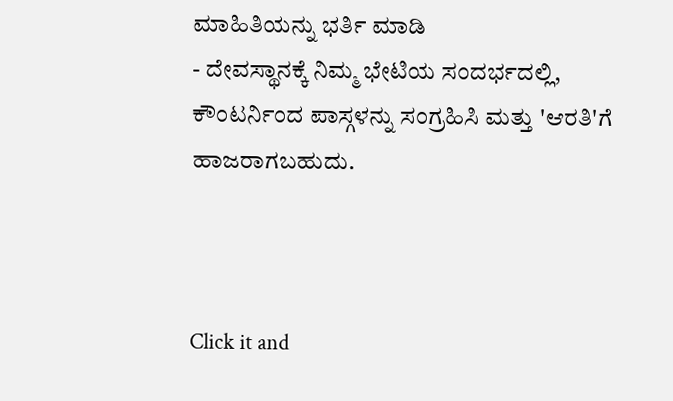ಮಾಹಿತಿಯನ್ನು ಭರ್ತಿ ಮಾಡಿ
- ದೇವಸ್ಥಾನಕ್ಕೆ ನಿಮ್ಮ ಭೇಟಿಯ ಸಂದರ್ಭದಲ್ಲಿ, ಕೌಂಟರ್ನಿಂದ ಪಾಸ್ಗಳನ್ನು ಸಂಗ್ರಹಿಸಿ ಮತ್ತು 'ಆರತಿ'ಗೆ ಹಾಜರಾಗಬಹುದು.



Click it and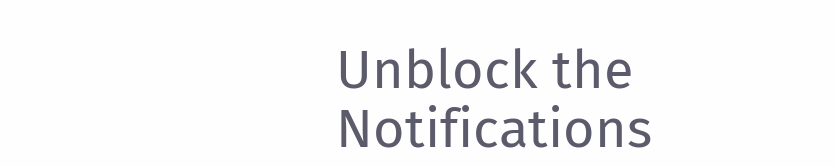Unblock the Notifications